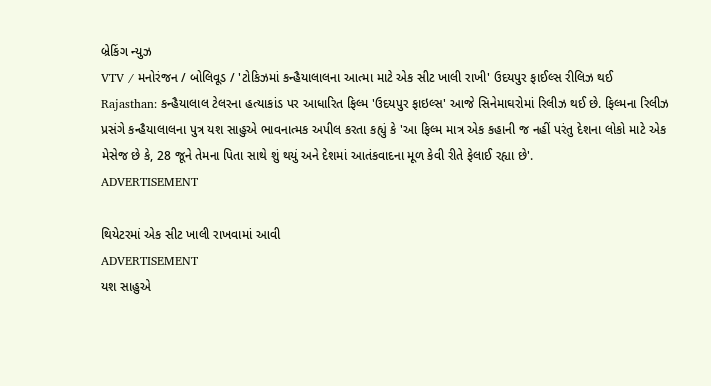બ્રેકિંગ ન્યુઝ
VTV / મનોરંજન / બોલિવૂડ / 'ટોકિઝમાં કન્હૈયાલાલના આત્મા માટે એક સીટ ખાલી રાખી' ઉદયપુર ફાઈલ્સ રીલિઝ થઈ
Rajasthan: કન્હૈયાલાલ ટેલરના હત્યાકાંડ પર આધારિત ફિલ્મ 'ઉદયપુર ફાઇલ્સ' આજે સિનેમાઘરોમાં રિલીઝ થઈ છે. ફિલ્મના રિલીઝ પ્રસંગે કન્હૈયાલાલના પુત્ર યશ સાહુએ ભાવનાત્મક અપીલ કરતા કહ્યું કે 'આ ફિલ્મ માત્ર એક કહાની જ નહીં પરંતુ દેશના લોકો માટે એક મેસેજ છે કે, 28 જૂને તેમના પિતા સાથે શું થયું અને દેશમાં આતંકવાદના મૂળ કેવી રીતે ફેલાઈ રહ્યા છે'.
ADVERTISEMENT

થિયેટરમાં એક સીટ ખાલી રાખવામાં આવી
ADVERTISEMENT
યશ સાહુએ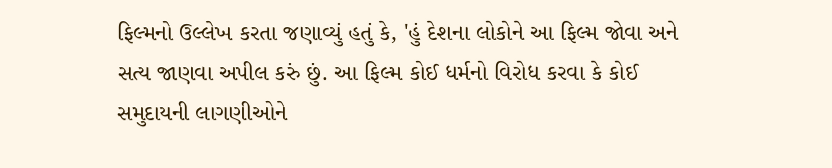ફિલ્મનો ઉલ્લેખ કરતા જણાવ્યું હતું કે, 'હું દેશના લોકોને આ ફિલ્મ જોવા અને સત્ય જાણવા અપીલ કરું છું. આ ફિલ્મ કોઈ ધર્મનો વિરોધ કરવા કે કોઈ સમુદાયની લાગણીઓને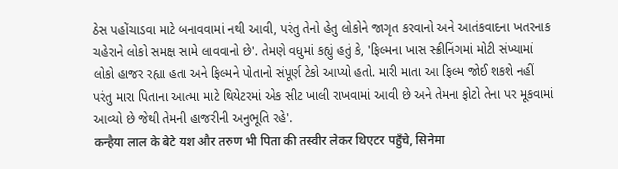ઠેસ પહોંચાડવા માટે બનાવવામાં નથી આવી, પરંતુ તેનો હેતુ લોકોને જાગૃત કરવાનો અને આતંકવાદના ખતરનાક ચહેરાને લોકો સમક્ષ સામે લાવવાનો છે'. તેમણે વધુમાં કહ્યું હતું કે, 'ફિલ્મના ખાસ સ્ક્રીનિંગમાં મોટી સંખ્યામાં લોકો હાજર રહ્યા હતા અને ફિલ્મને પોતાનો સંપૂર્ણ ટેકો આપ્યો હતો. મારી માતા આ ફિલ્મ જોઈ શકશે નહીં પરંતુ મારા પિતાના આત્મા માટે થિયેટરમાં એક સીટ ખાલી રાખવામાં આવી છે અને તેમના ફોટો તેના પર મૂકવામાં આવ્યો છે જેથી તેમની હાજરીની અનુભૂતિ રહે'.
कन्हैया लाल के बेटे यश और तरुण भी पिता की तस्वीर लेकर थिएटर पहुँचे, सिनेमा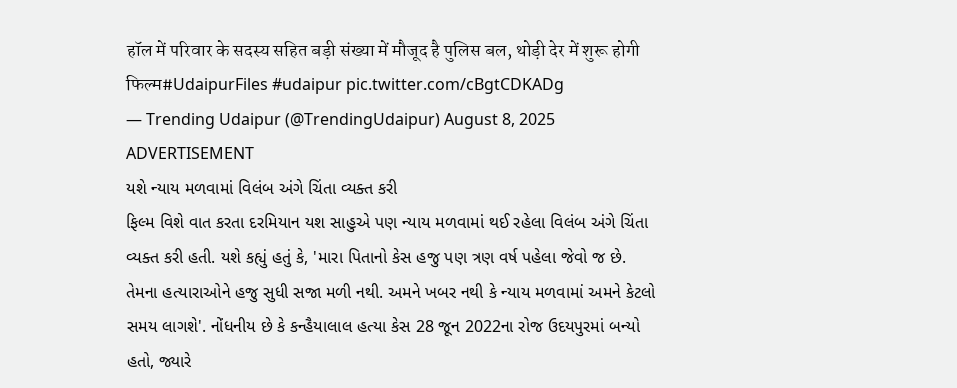हॉल में परिवार के सदस्य सहित बड़ी संख्या में मौजूद है पुलिस बल, थोड़ी देर में शुरू होगी फिल्म#UdaipurFiles #udaipur pic.twitter.com/cBgtCDKADg
— Trending Udaipur (@TrendingUdaipur) August 8, 2025
ADVERTISEMENT
યશે ન્યાય મળવામાં વિલંબ અંગે ચિંતા વ્યક્ત કરી
ફિલ્મ વિશે વાત કરતા દરમિયાન યશ સાહુએ પણ ન્યાય મળવામાં થઈ રહેલા વિલંબ અંગે ચિંતા વ્યક્ત કરી હતી. યશે કહ્યું હતું કે, 'મારા પિતાનો કેસ હજુ પણ ત્રણ વર્ષ પહેલા જેવો જ છે. તેમના હત્યારાઓને હજુ સુધી સજા મળી નથી. અમને ખબર નથી કે ન્યાય મળવામાં અમને કેટલો સમય લાગશે'. નોંધનીય છે કે કન્હૈયાલાલ હત્યા કેસ 28 જૂન 2022ના રોજ ઉદયપુરમાં બન્યો હતો, જ્યારે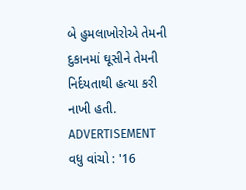બે હુમલાખોરોએ તેમની દુકાનમાં ઘૂસીને તેમની નિર્દયતાથી હત્યા કરી નાખી હતી.
ADVERTISEMENT
વધુ વાંચો : '16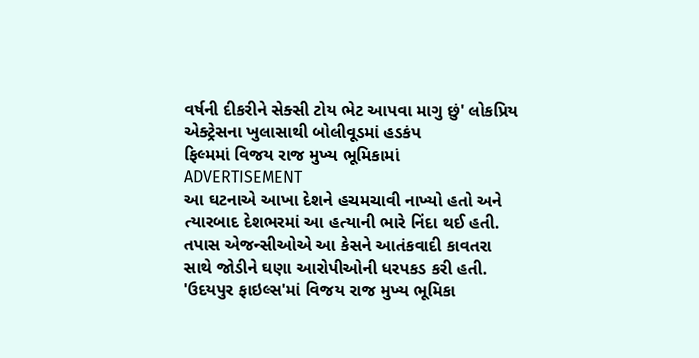વર્ષની દીકરીને સેક્સી ટોય ભેટ આપવા માગુ છું' લોકપ્રિય એક્ટ્રેસના ખુલાસાથી બોલીવૂડમાં હડકંપ
ફિલ્મમાં વિજય રાજ મુખ્ય ભૂમિકામાં
ADVERTISEMENT
આ ઘટનાએ આખા દેશને હચમચાવી નાખ્યો હતો અને ત્યારબાદ દેશભરમાં આ હત્યાની ભારે નિંદા થઈ હતી. તપાસ એજન્સીઓએ આ કેસને આતંકવાદી કાવતરા સાથે જોડીને ઘણા આરોપીઓની ધરપકડ કરી હતી. 'ઉદયપુર ફાઇલ્સ'માં વિજય રાજ મુખ્ય ભૂમિકા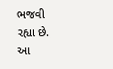ભજવી રહ્યા છે. આ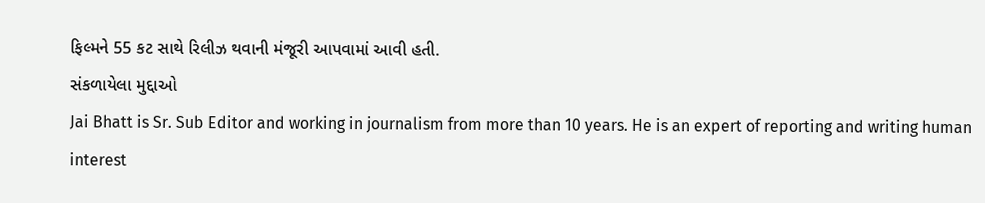ફિલ્મને 55 કટ સાથે રિલીઝ થવાની મંજૂરી આપવામાં આવી હતી.
સંકળાયેલા મુદ્દાઓ
Jai Bhatt is Sr. Sub Editor and working in journalism from more than 10 years. He is an expert of reporting and writing human interest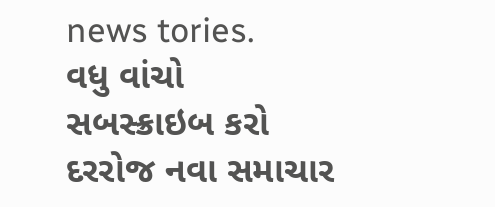news tories.
વધુ વાંચો
સબસ્ક્રાઇબ કરો
દરરોજ નવા સમાચાર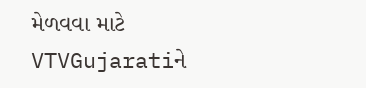મેળવવા માટે VTVGujaratiને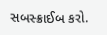સબસ્ક્રાઈબ કરો.